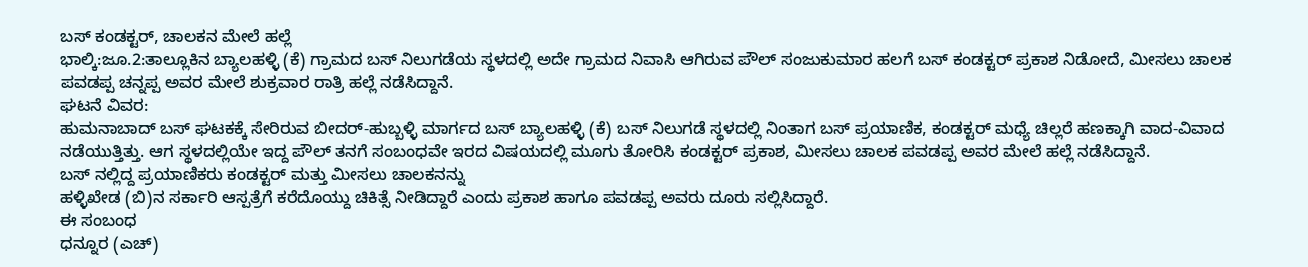ಬಸ್ ಕಂಡಕ್ಟರ್, ಚಾಲಕನ ಮೇಲೆ ಹಲ್ಲೆ
ಭಾಲ್ಕಿ:ಜೂ.2:ತಾಲ್ಲೂಕಿನ ಬ್ಯಾಲಹಳ್ಳಿ (ಕೆ) ಗ್ರಾಮದ ಬಸ್ ನಿಲುಗಡೆಯ ಸ್ಥಳದಲ್ಲಿ ಅದೇ ಗ್ರಾಮದ ನಿವಾಸಿ ಆಗಿರುವ ಪೌಲ್ ಸಂಜುಕುಮಾರ ಹಲಗೆ ಬಸ್ ಕಂಡಕ್ಟರ್ ಪ್ರಕಾಶ ನಿಡೋದೆ, ಮೀಸಲು ಚಾಲಕ ಪವಡಪ್ಪ ಚನ್ನಪ್ಪ ಅವರ ಮೇಲೆ ಶುಕ್ರವಾರ ರಾತ್ರಿ ಹಲ್ಲೆ ನಡೆಸಿದ್ದಾನೆ.
ಘಟನೆ ವಿವರ:
ಹುಮನಾಬಾದ್ ಬಸ್ ಘಟಕಕ್ಕೆ ಸೇರಿರುವ ಬೀದರ್-ಹುಬ್ಬಳ್ಳಿ ಮಾರ್ಗದ ಬಸ್ ಬ್ಯಾಲಹಳ್ಳಿ (ಕೆ) ಬಸ್ ನಿಲುಗಡೆ ಸ್ಥಳದಲ್ಲಿ ನಿಂತಾಗ ಬಸ್ ಪ್ರಯಾಣಿಕ, ಕಂಡಕ್ಟರ್ ಮಧ್ಯೆ ಚಿಲ್ಲರೆ ಹಣಕ್ಕಾಗಿ ವಾದ-ವಿವಾದ ನಡೆಯುತ್ತಿತ್ತು. ಆಗ ಸ್ಥಳದಲ್ಲಿಯೇ ಇದ್ದ ಪೌಲ್ ತನಗೆ ಸಂಬಂಧವೇ ಇರದ ವಿಷಯದಲ್ಲಿ ಮೂಗು ತೋರಿಸಿ ಕಂಡಕ್ಟರ್ ಪ್ರಕಾಶ, ಮೀಸಲು ಚಾಲಕ ಪವಡಪ್ಪ ಅವರ ಮೇಲೆ ಹಲ್ಲೆ ನಡೆಸಿದ್ದಾನೆ.
ಬಸ್ ನಲ್ಲಿದ್ದ ಪ್ರಯಾಣಿಕರು ಕಂಡಕ್ಟರ್ ಮತ್ತು ಮೀಸಲು ಚಾಲಕನನ್ನು
ಹಳ್ಳಿಖೇಡ (ಬಿ)ನ ಸರ್ಕಾರಿ ಆಸ್ಪತ್ರೆಗೆ ಕರೆದೊಯ್ದು ಚಿಕಿತ್ಸೆ ನೀಡಿದ್ದಾರೆ ಎಂದು ಪ್ರಕಾಶ ಹಾಗೂ ಪವಡಪ್ಪ ಅವರು ದೂರು ಸಲ್ಲಿಸಿದ್ದಾರೆ.
ಈ ಸಂಬಂಧ
ಧನ್ನೂರ (ಎಚ್)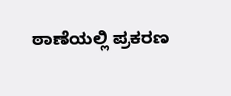ಠಾಣೆಯಲ್ಲಿ ಪ್ರಕರಣ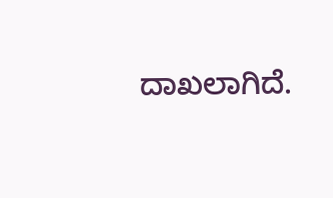ದಾಖಲಾಗಿದೆ.